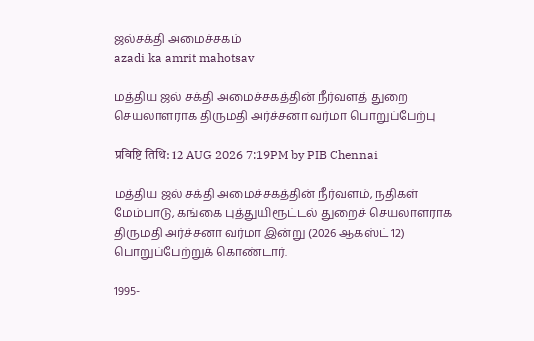ஜல்சக்தி அமைச்சகம்
azadi ka amrit mahotsav

மத்திய ஜல் சக்தி அமைச்சகத்தின் நீர்வளத் துறை செயலாளராக திருமதி அர்ச்சனா வர்மா பொறுப்பேற்பு

प्रविष्टि तिथि: 12 AUG 2026 7:19PM by PIB Chennai

மத்திய ஜல் சக்தி அமைச்சகத்தின் நீர்வளம், நதிகள் மேம்பாடு, கங்கை புத்துயிரூட்டல் துறைச் செயலாளராக திருமதி அர்ச்சனா வர்மா இன்று (2026 ஆகஸ்ட் 12) பொறுப்பேற்றுக் கொண்டார்.

1995-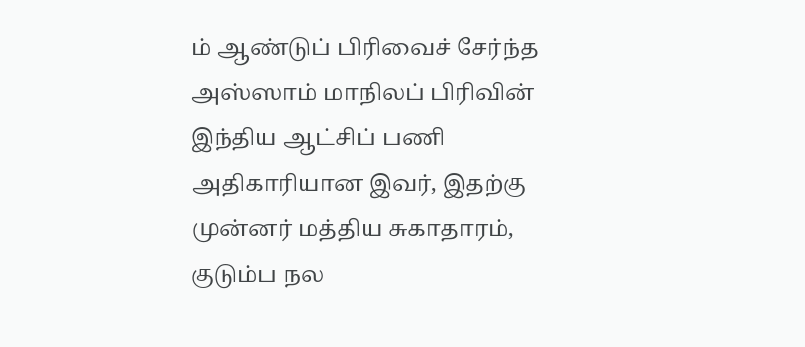ம் ஆண்டுப் பிரிவைச் சேர்ந்த அஸ்ஸாம் மாநிலப் பிரிவின் இந்திய ஆட்சிப் பணி அதிகாரியான இவர், இதற்கு முன்னர் மத்திய சுகாதாரம், குடும்ப நல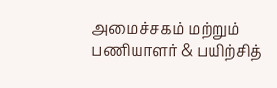அமைச்சகம் மற்றும் பணியாளர் & பயிற்சித்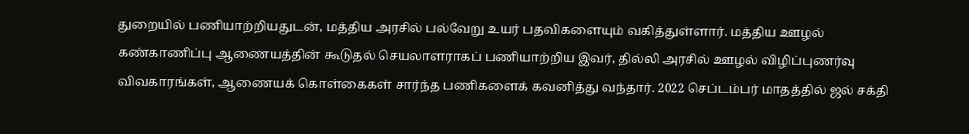துறையில் பணியாற்றியதுடன், மத்திய அரசில் பல்வேறு உயர் பதவிகளையும் வகித்துள்ளார். மத்திய ஊழல் கண்காணிப்பு ஆணையத்தின் கூடுதல் செயலாளராகப் பணியாற்றிய இவர், தில்லி அரசில் ஊழல் விழிப்புணர்வு விவகாரங்கள், ஆணையக் கொள்கைகள் சார்ந்த பணிகளைக் கவனித்து வந்தார். 2022 செப்டம்பர் மாதத்தில் ஜல் சக்தி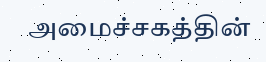அமைச்சகத்தின்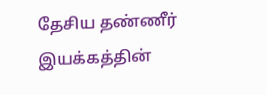தேசிய தண்ணீர் இயக்கத்தின்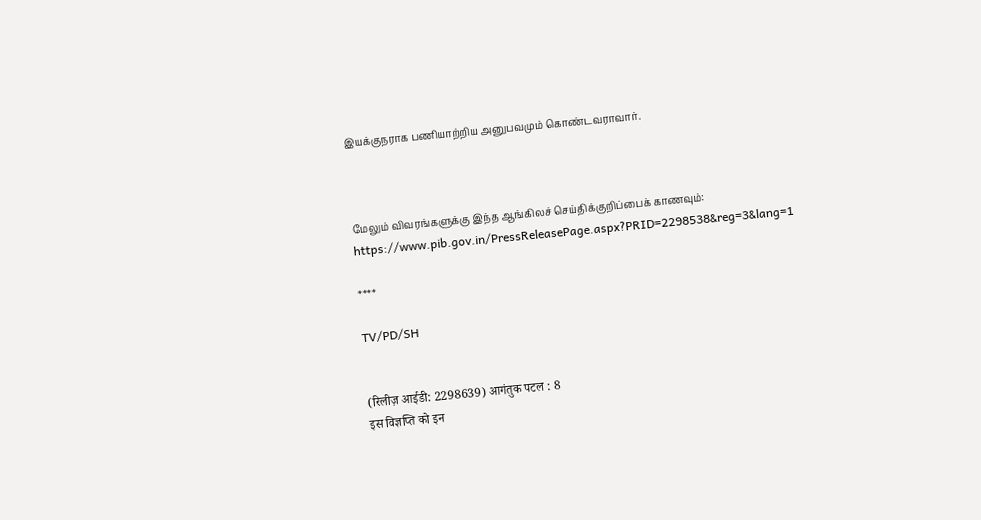இயக்குநராக பணியாற்றிய அனுபவமும் கொண்டவராவார்.



மேலும் விவரங்களுக்கு இந்த ஆங்கிலச் செய்திக்குறிப்பைக் காணவும்: https://www.pib.gov.in/PressReleasePage.aspx?PRID=2298538&reg=3&lang=1

****

TV/PD/SH


(रिलीज़ आईडी: 2298639) आगंतुक पटल : 8
इस विज्ञप्ति को इन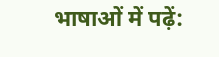भाषाओं में पढ़ें: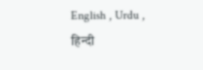English , Urdu , हिन्दी